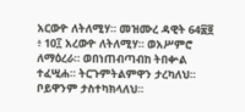አርውዮ ለትለሚሃ። መዝሙረ ዳዊት 64፷፬ ፥ 10፲ አረውዮ ለትለሚሃ። ወአሥምሮ ለማዕረራ። ወበነጠብጣብከ ትበቍል ተፈሢሐ። ትርጉምትልምዋን ታረካለህ። ቦይዋንም ታስተካክላለህ።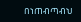በነጠብጣብህ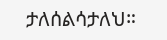ታለሰልሳታለህ።